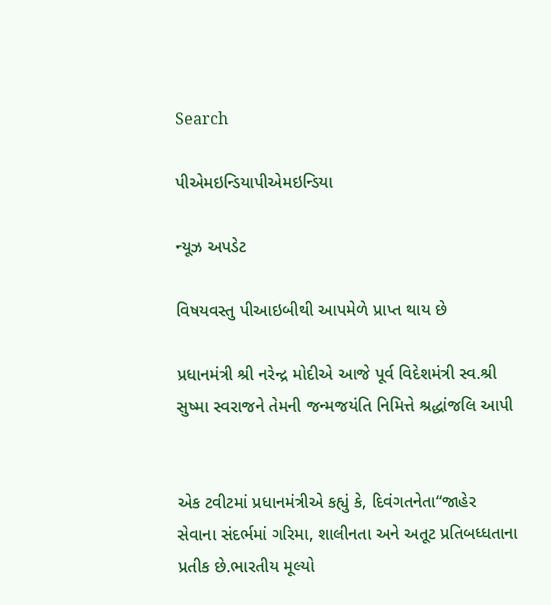Search

પીએમઇન્ડિયાપીએમઇન્ડિયા

ન્યૂઝ અપડેટ

વિષયવસ્તુ પીઆઇબીથી આપમેળે પ્રાપ્ત થાય છે

પ્રધાનમંત્રી શ્રી નરેન્દ્ર મોદીએ આજે પૂર્વ વિદેશમંત્રી સ્વ.શ્રી સુષ્મા સ્વરાજને તેમની જન્મજયંતિ નિમિત્તે શ્રદ્ધાંજલિ આપી


એક ટવીટમાં પ્રધાનમંત્રીએ કહ્યું કે, દિવંગતનેતા“જાહેર સેવાના સંદર્ભમાં ગરિમા, શાલીનતા અને અતૂટ પ્રતિબધ્ધતાના પ્રતીક છે.ભારતીય મૂલ્યો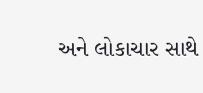અને લોકાચાર સાથે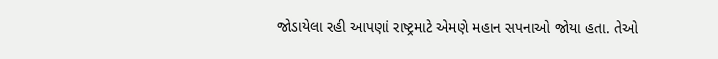જોડાયેલા રહી આપણાં રાષ્ટ્રમાટે એમણે મહાન સપનાઓ જોયા હતા. તેઓ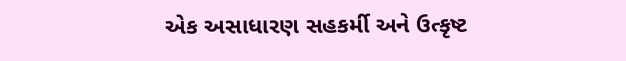એક અસાધારણ સહકર્મી અને ઉત્કૃષ્ટ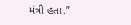મંત્રી હતા.”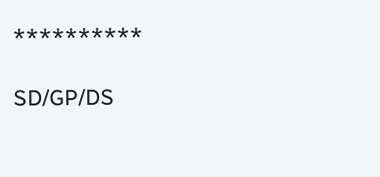**********

SD/GP/DS